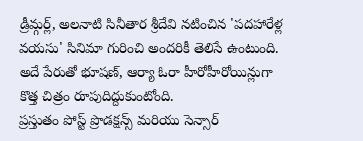డ్రీమ్గర్ల్, అలనాటి సినీతార శ్రీదేవి నటించిన 'పదహారేళ్ల వయసు' సినిమా గురించి అందరికీ తెలిసే ఉంటుంది. అదే పేరుతో భూషణ్, ఆర్యా ఓరా హీరోహీరోయిన్లుగా కొత్త చిత్రం రూపుదిద్దుకుంటోంది.
ప్రస్తుతం పోస్ట్ ప్రొడక్షన్స్ మరియు సెన్సార్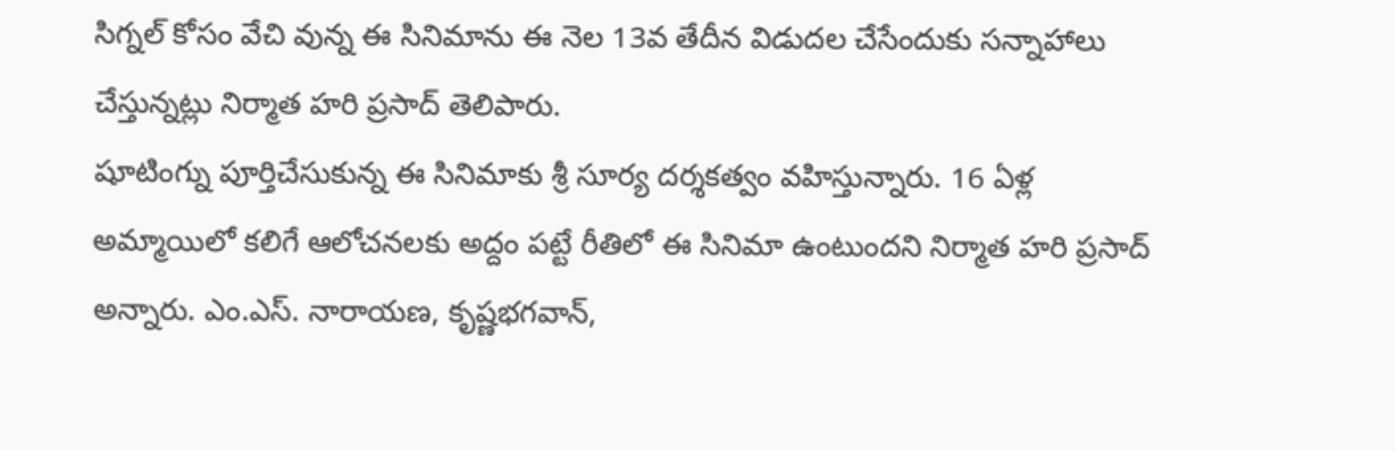సిగ్నల్ కోసం వేచి వున్న ఈ సినిమాను ఈ నెల 13వ తేదీన విడుదల చేసేందుకు సన్నాహాలు చేస్తున్నట్లు నిర్మాత హరి ప్రసాద్ తెలిపారు.
షూటింగ్ను పూర్తిచేసుకున్న ఈ సినిమాకు శ్రీ సూర్య దర్శకత్వం వహిస్తున్నారు. 16 ఏళ్ల అమ్మాయిలో కలిగే ఆలోచనలకు అద్దం పట్టే రీతిలో ఈ సినిమా ఉంటుందని నిర్మాత హరి ప్రసాద్ అన్నారు. ఎం.ఎస్. నారాయణ, కృష్ణభగవాన్,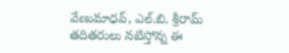వేణుమాధవ్, ఎల్.బి. శ్రీరామ్ తదితరులు నటిస్తోన్న ఈ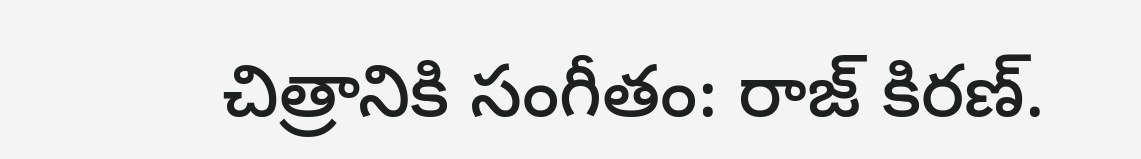చిత్రానికి సంగీతం: రాజ్ కిరణ్.